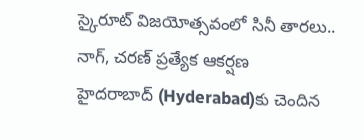స్కైరూట్ విజయోత్సవంలో సినీ తారలు.. నాగ్, చరణ్ ప్రత్యేక ఆకర్షణ
హైదరాబాద్ (Hyderabad)కు చెందిన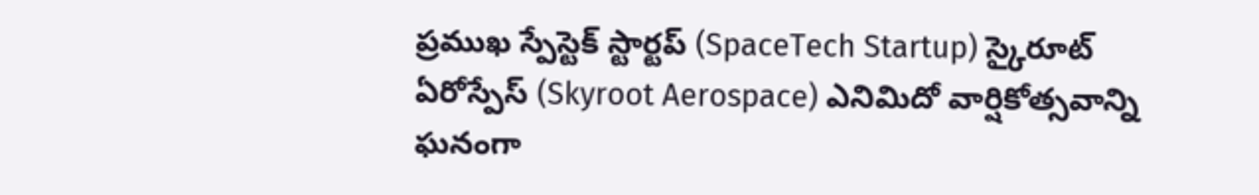ప్రముఖ స్పేస్టెక్ స్టార్టప్ (SpaceTech Startup) స్కైరూట్ ఏరోస్పేస్ (Skyroot Aerospace) ఎనిమిదో వార్షికోత్సవాన్ని ఘనంగా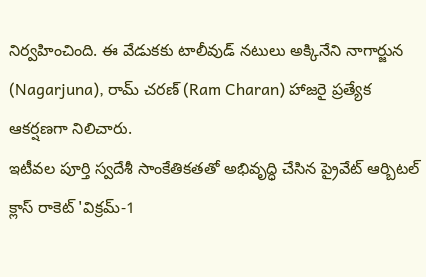నిర్వహించింది. ఈ వేడుకకు టాలీవుడ్ నటులు అక్కినేని నాగార్జున (Nagarjuna), రామ్ చరణ్ (Ram Charan) హాజరై ప్రత్యేక ఆకర్షణగా నిలిచారు.
ఇటీవల పూర్తి స్వదేశీ సాంకేతికతతో అభివృద్ధి చేసిన ప్రైవేట్ ఆర్బిటల్ క్లాస్ రాకెట్ 'విక్రమ్-1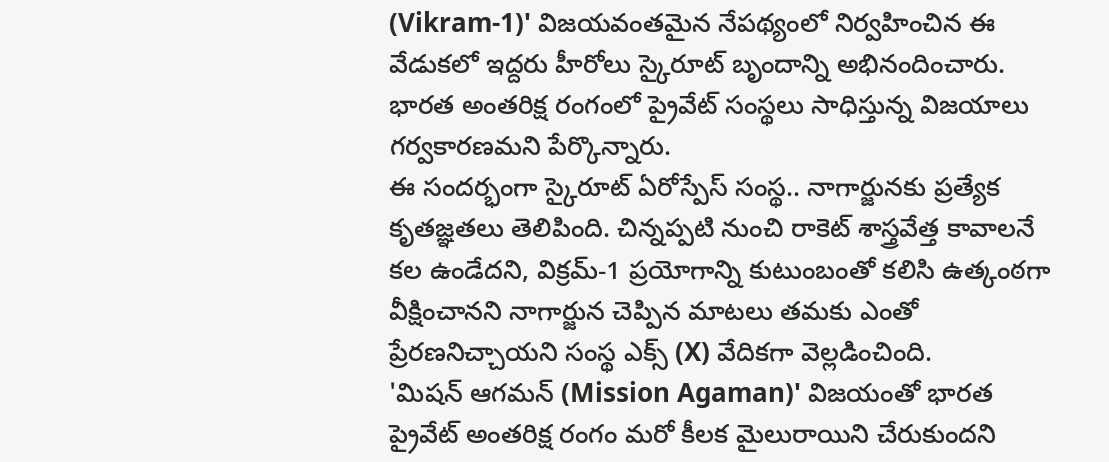(Vikram-1)' విజయవంతమైన నేపథ్యంలో నిర్వహించిన ఈ వేడుకలో ఇద్దరు హీరోలు స్కైరూట్ బృందాన్ని అభినందించారు. భారత అంతరిక్ష రంగంలో ప్రైవేట్ సంస్థలు సాధిస్తున్న విజయాలు గర్వకారణమని పేర్కొన్నారు.
ఈ సందర్భంగా స్కైరూట్ ఏరోస్పేస్ సంస్థ.. నాగార్జునకు ప్రత్యేక కృతజ్ఞతలు తెలిపింది. చిన్నప్పటి నుంచి రాకెట్ శాస్త్రవేత్త కావాలనే కల ఉండేదని, విక్రమ్-1 ప్రయోగాన్ని కుటుంబంతో కలిసి ఉత్కంఠగా వీక్షించానని నాగార్జున చెప్పిన మాటలు తమకు ఎంతో ప్రేరణనిచ్చాయని సంస్థ ఎక్స్ (X) వేదికగా వెల్లడించింది.
'మిషన్ ఆగమన్ (Mission Agaman)' విజయంతో భారత ప్రైవేట్ అంతరిక్ష రంగం మరో కీలక మైలురాయిని చేరుకుందని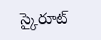స్కైరూట్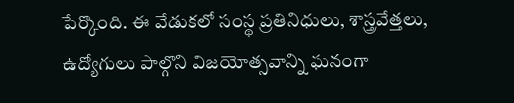పేర్కొంది. ఈ వేడుకలో సంస్థ ప్రతినిధులు, శాస్త్రవేత్తలు, ఉద్యోగులు పాల్గొని విజయోత్సవాన్ని ఘనంగా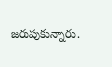జరుపుకున్నారు.